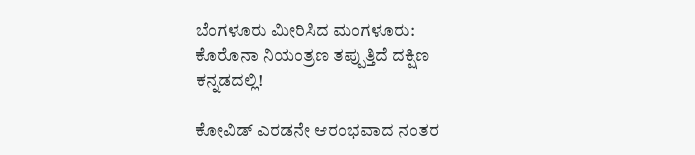ಬೆಂಗಳೂರು ಮೀರಿಸಿದ ಮಂಗಳೂರು: ಕೊರೊನಾ ನಿಯಂತ್ರಣ ತಪ್ಪುತ್ತಿದೆ ದಕ್ಷಿಣ ಕನ್ನಡದಲ್ಲಿ!

ಕೋವಿಡ್ ಎರಡನೇ ಆರಂಭವಾದ ನಂತರ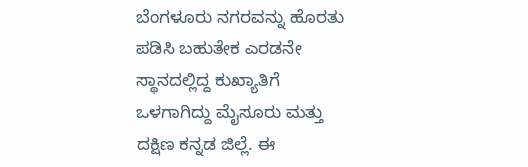ಬೆಂಗಳೂರು ನಗರವನ್ನು ಹೊರತು ಪಡಿಸಿ ಬಹುತೇಕ ಎರಡನೇ ಸ್ಥಾನದಲ್ಲಿದ್ದ ಕುಖ್ಯಾತಿಗೆ ಒಳಗಾಗಿದ್ದು ಮೈಸೂರು ಮತ್ತು ದಕ್ಷಿಣ ಕನ್ನಡ ಜಿಲ್ಲೆ. ಈ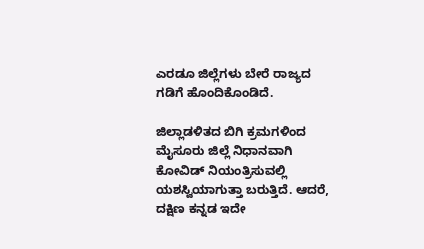ಎರಡೂ ಜಿಲ್ಲೆಗಳು ಬೇರೆ ರಾಜ್ಯದ ಗಡಿಗೆ ಹೊಂದಿಕೊಂಡಿದೆ.

ಜಿಲ್ಲಾಡಳಿತದ ಬಿಗಿ ಕ್ರಮಗಳಿಂದ ಮೈಸೂರು ಜಿಲ್ಲೆ ನಿಧಾನವಾಗಿ ಕೋವಿಡ್ ನಿಯಂತ್ರಿಸುವಲ್ಲಿ ಯಶಸ್ವಿಯಾಗುತ್ತಾ ಬರುತ್ತಿದೆ. ಆದರೆ, ದಕ್ಷಿಣ ಕನ್ನಡ ಇದೇ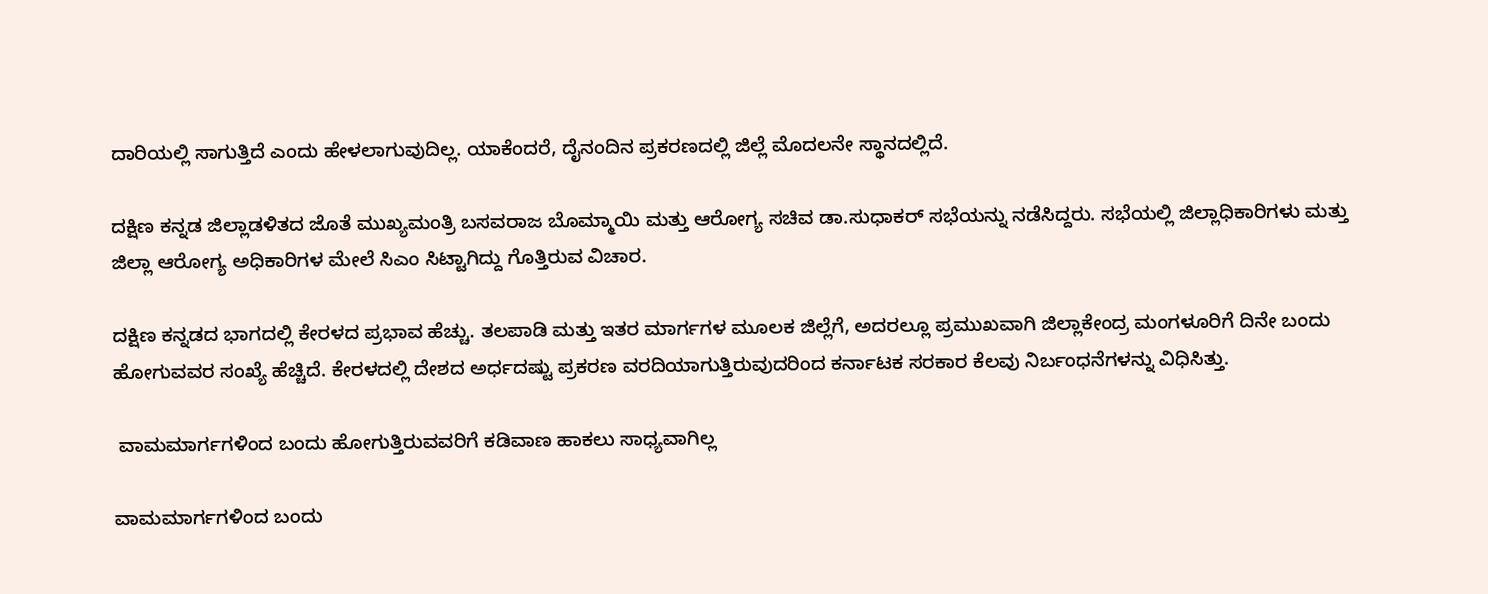ದಾರಿಯಲ್ಲಿ ಸಾಗುತ್ತಿದೆ ಎಂದು ಹೇಳಲಾಗುವುದಿಲ್ಲ. ಯಾಕೆಂದರೆ, ದೈನಂದಿನ ಪ್ರಕರಣದಲ್ಲಿ ಜಿಲ್ಲೆ ಮೊದಲನೇ ಸ್ಥಾನದಲ್ಲಿದೆ.

ದಕ್ಷಿಣ ಕನ್ನಡ ಜಿಲ್ಲಾಡಳಿತದ ಜೊತೆ ಮುಖ್ಯಮಂತ್ರಿ ಬಸವರಾಜ ಬೊಮ್ಮಾಯಿ ಮತ್ತು ಆರೋಗ್ಯ ಸಚಿವ ಡಾ.ಸುಧಾಕರ್ ಸಭೆಯನ್ನು ನಡೆಸಿದ್ದರು. ಸಭೆಯಲ್ಲಿ ಜಿಲ್ಲಾಧಿಕಾರಿಗಳು ಮತ್ತು ಜಿಲ್ಲಾ ಆರೋಗ್ಯ ಅಧಿಕಾರಿಗಳ ಮೇಲೆ ಸಿಎಂ ಸಿಟ್ಟಾಗಿದ್ದು ಗೊತ್ತಿರುವ ವಿಚಾರ.

ದಕ್ಷಿಣ ಕನ್ನಡದ ಭಾಗದಲ್ಲಿ ಕೇರಳದ ಪ್ರಭಾವ ಹೆಚ್ಚು. ತಲಪಾಡಿ ಮತ್ತು ಇತರ ಮಾರ್ಗಗಳ ಮೂಲಕ ಜಿಲ್ಲೆಗೆ, ಅದರಲ್ಲೂ ಪ್ರಮುಖವಾಗಿ ಜಿಲ್ಲಾಕೇಂದ್ರ ಮಂಗಳೂರಿಗೆ ದಿನೇ ಬಂದು ಹೋಗುವವರ ಸಂಖ್ಯೆ ಹೆಚ್ಚಿದೆ. ಕೇರಳದಲ್ಲಿ ದೇಶದ ಅರ್ಧದಷ್ಟು ಪ್ರಕರಣ ವರದಿಯಾಗುತ್ತಿರುವುದರಿಂದ ಕರ್ನಾಟಕ ಸರಕಾರ ಕೆಲವು ನಿರ್ಬಂಧನೆಗಳನ್ನು ವಿಧಿಸಿತ್ತು.

 ವಾಮಮಾರ್ಗಗಳಿಂದ ಬಂದು ಹೋಗುತ್ತಿರುವವರಿಗೆ ಕಡಿವಾಣ ಹಾಕಲು ಸಾಧ್ಯವಾಗಿಲ್ಲ

ವಾಮಮಾರ್ಗಗಳಿಂದ ಬಂದು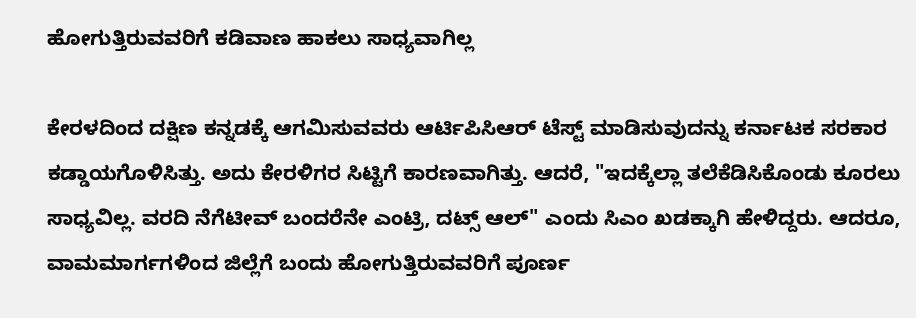ಹೋಗುತ್ತಿರುವವರಿಗೆ ಕಡಿವಾಣ ಹಾಕಲು ಸಾಧ್ಯವಾಗಿಲ್ಲ

ಕೇರಳದಿಂದ ದಕ್ಷಿಣ ಕನ್ನಡಕ್ಕೆ ಆಗಮಿಸುವವರು ಆರ್ಟಿಪಿಸಿಆರ್ ಟೆಸ್ಟ್ ಮಾಡಿಸುವುದನ್ನು ಕರ್ನಾಟಕ ಸರಕಾರ ಕಡ್ಡಾಯಗೊಳಿಸಿತ್ತು. ಅದು ಕೇರಳಿಗರ ಸಿಟ್ಟಿಗೆ ಕಾರಣವಾಗಿತ್ತು. ಆದರೆ, "ಇದಕ್ಕೆಲ್ಲಾ ತಲೆಕೆಡಿಸಿಕೊಂಡು ಕೂರಲು ಸಾಧ್ಯವಿಲ್ಲ. ವರದಿ ನೆಗೆಟೀವ್ ಬಂದರೆನೇ ಎಂಟ್ರಿ, ದಟ್ಸ್ ಆಲ್" ಎಂದು ಸಿಎಂ ಖಡಕ್ಕಾಗಿ ಹೇಳಿದ್ದರು. ಆದರೂ, ವಾಮಮಾರ್ಗಗಳಿಂದ ಜಿಲ್ಲೆಗೆ ಬಂದು ಹೋಗುತ್ತಿರುವವರಿಗೆ ಪೂರ್ಣ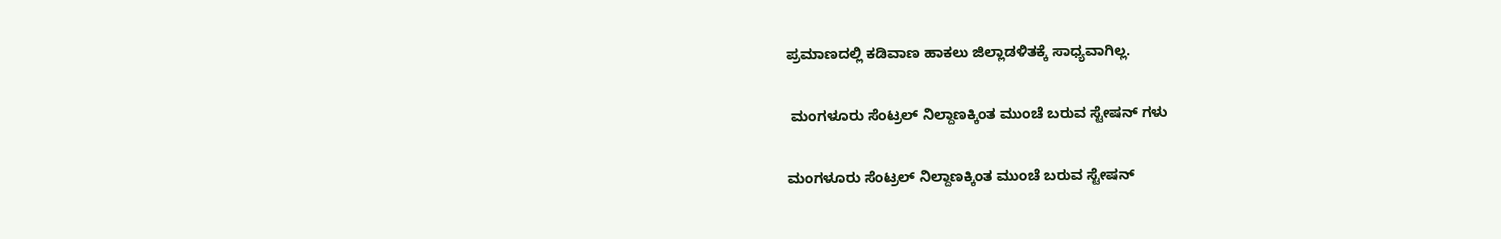ಪ್ರಮಾಣದಲ್ಲಿ ಕಡಿವಾಣ ಹಾಕಲು ಜಿಲ್ಲಾಡಳಿತಕ್ಕೆ ಸಾಧ್ಯವಾಗಿಲ್ಲ.

 ಮಂಗಳೂರು ಸೆಂಟ್ರಲ್ ನಿಲ್ದಾಣಕ್ಕಿಂತ ಮುಂಚೆ ಬರುವ ಸ್ಟೇಷನ್ ಗಳು

ಮಂಗಳೂರು ಸೆಂಟ್ರಲ್ ನಿಲ್ದಾಣಕ್ಕಿಂತ ಮುಂಚೆ ಬರುವ ಸ್ಟೇಷನ್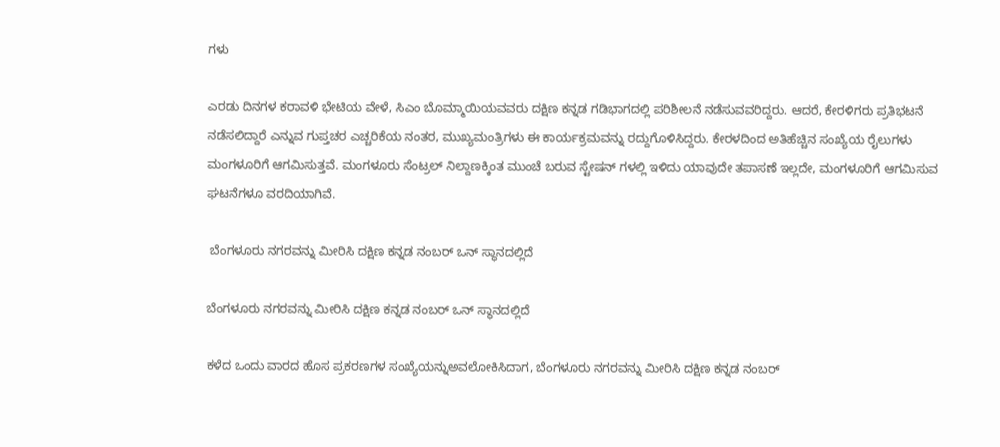ಗಳು

ಎರಡು ದಿನಗಳ ಕರಾವಳಿ ಭೇಟಿಯ ವೇಳೆ, ಸಿಎಂ ಬೊಮ್ಮಾಯಿಯವವರು ದಕ್ಷಿಣ ಕನ್ನಡ ಗಡಿಭಾಗದಲ್ಲಿ ಪರಿಶೀಲನೆ ನಡೆಸುವವರಿದ್ದರು. ಆದರೆ, ಕೇರಳಿಗರು ಪ್ರತಿಭಟನೆ ನಡೆಸಲಿದ್ದಾರೆ ಎನ್ನುವ ಗುಪ್ತಚರ ಎಚ್ಚರಿಕೆಯ ನಂತರ, ಮುಖ್ಯಮಂತ್ರಿಗಳು ಈ ಕಾರ್ಯಕ್ರಮವನ್ನು ರದ್ದುಗೊಳಿಸಿದ್ದರು. ಕೇರಳದಿಂದ ಅತಿಹೆಚ್ಚಿನ ಸಂಖ್ಯೆಯ ರೈಲುಗಳು ಮಂಗಳೂರಿಗೆ ಆಗಮಿಸುತ್ತವೆ. ಮಂಗಳೂರು ಸೆಂಟ್ರಲ್ ನಿಲ್ದಾಣಕ್ಕಿಂತ ಮುಂಚೆ ಬರುವ ಸ್ಟೇಷನ್ ಗಳಲ್ಲಿ ಇಳಿದು ಯಾವುದೇ ತಪಾಸಣೆ ಇಲ್ಲದೇ, ಮಂಗಳೂರಿಗೆ ಆಗಮಿಸುವ ಘಟನೆಗಳೂ ವರದಿಯಾಗಿವೆ.

 ಬೆಂಗಳೂರು ನಗರವನ್ನು ಮೀರಿಸಿ ದಕ್ಷಿಣ ಕನ್ನಡ ನಂಬರ್ ಒನ್ ಸ್ಥಾನದಲ್ಲಿದೆ

ಬೆಂಗಳೂರು ನಗರವನ್ನು ಮೀರಿಸಿ ದಕ್ಷಿಣ ಕನ್ನಡ ನಂಬರ್ ಒನ್ ಸ್ಥಾನದಲ್ಲಿದೆ

ಕಳೆದ ಒಂದು ವಾರದ ಹೊಸ ಪ್ರಕರಣಗಳ ಸಂಖ್ಯೆಯನ್ನುಅವಲೋಕಿಸಿದಾಗ, ಬೆಂಗಳೂರು ನಗರವನ್ನು ಮೀರಿಸಿ ದಕ್ಷಿಣ ಕನ್ನಡ ನಂಬರ್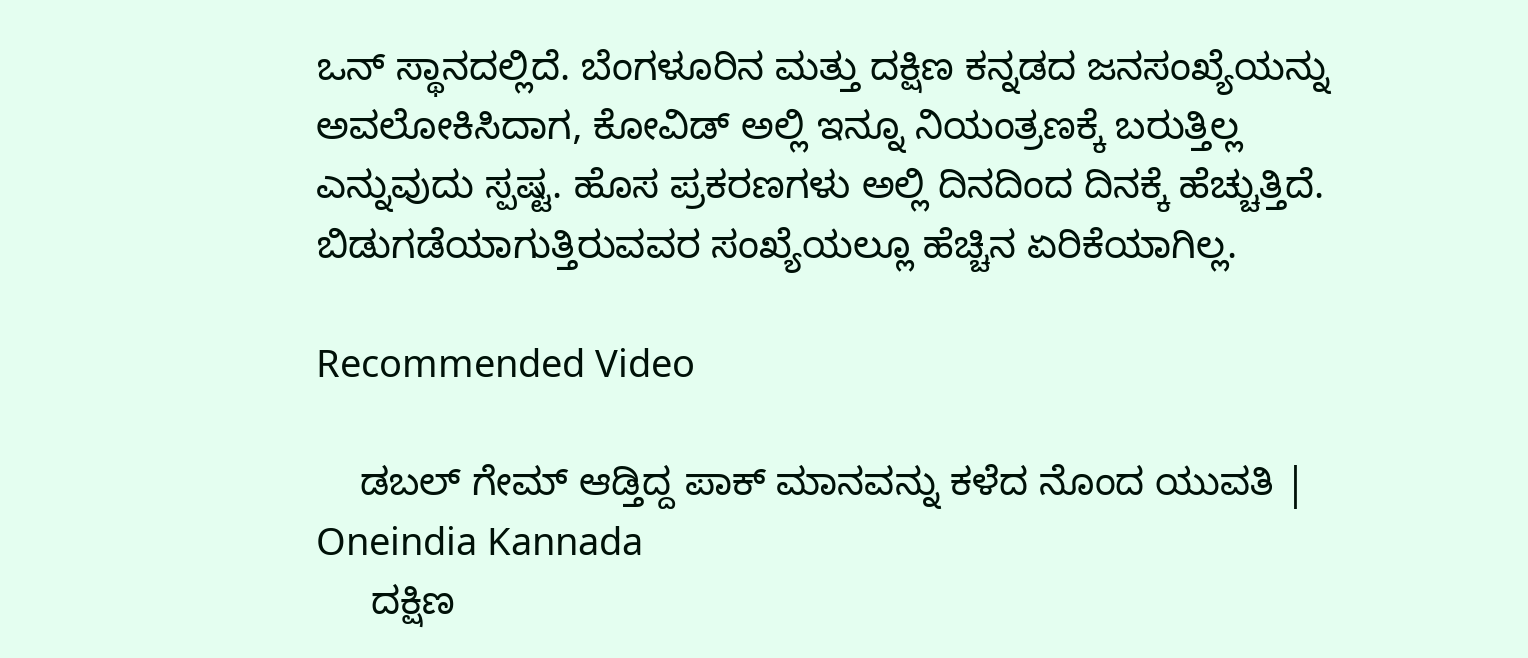ಒನ್ ಸ್ಥಾನದಲ್ಲಿದೆ. ಬೆಂಗಳೂರಿನ ಮತ್ತು ದಕ್ಷಿಣ ಕನ್ನಡದ ಜನಸಂಖ್ಯೆಯನ್ನು ಅವಲೋಕಿಸಿದಾಗ, ಕೋವಿಡ್ ಅಲ್ಲಿ ಇನ್ನೂ ನಿಯಂತ್ರಣಕ್ಕೆ ಬರುತ್ತಿಲ್ಲ ಎನ್ನುವುದು ಸ್ಪಷ್ಟ. ಹೊಸ ಪ್ರಕರಣಗಳು ಅಲ್ಲಿ ದಿನದಿಂದ ದಿನಕ್ಕೆ ಹೆಚ್ಚುತ್ತಿದೆ. ಬಿಡುಗಡೆಯಾಗುತ್ತಿರುವವರ ಸಂಖ್ಯೆಯಲ್ಲೂ ಹೆಚ್ಚಿನ ಏರಿಕೆಯಾಗಿಲ್ಲ.

Recommended Video

    ಡಬಲ್ ಗೇಮ್ ಆಡ್ತಿದ್ದ ಪಾಕ್ ಮಾನವನ್ನು ಕಳೆದ ನೊಂದ ಯುವತಿ | Oneindia Kannada
     ದಕ್ಷಿಣ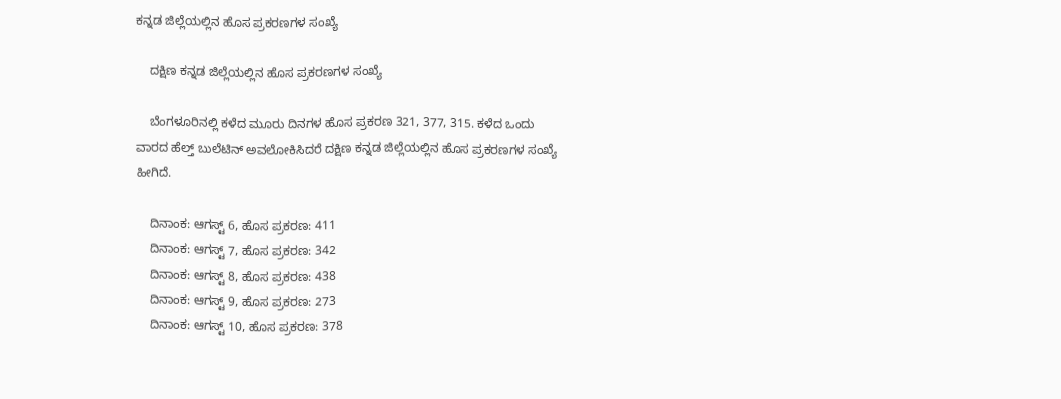ಕನ್ನಡ ಜಿಲ್ಲೆಯಲ್ಲಿನ ಹೊಸ ಪ್ರಕರಣಗಳ ಸಂಖ್ಯೆ

    ದಕ್ಷಿಣ ಕನ್ನಡ ಜಿಲ್ಲೆಯಲ್ಲಿನ ಹೊಸ ಪ್ರಕರಣಗಳ ಸಂಖ್ಯೆ

    ಬೆಂಗಳೂರಿನಲ್ಲಿ ಕಳೆದ ಮೂರು ದಿನಗಳ ಹೊಸ ಪ್ರಕರಣ 321, 377, 315. ಕಳೆದ ಒಂದು ವಾರದ ಹೆಲ್ತ್ ಬುಲೆಟಿನ್ ಅವಲೋಕಿಸಿದರೆ ದಕ್ಷಿಣ ಕನ್ನಡ ಜಿಲ್ಲೆಯಲ್ಲಿನ ಹೊಸ ಪ್ರಕರಣಗಳ ಸಂಖ್ಯೆ ಹೀಗಿದೆ.

    ದಿನಾಂಕ: ಆಗಸ್ಟ್ 6, ಹೊಸ ಪ್ರಕರಣ: 411
    ದಿನಾಂಕ: ಆಗಸ್ಟ್ 7, ಹೊಸ ಪ್ರಕರಣ: 342
    ದಿನಾಂಕ: ಆಗಸ್ಟ್ 8, ಹೊಸ ಪ್ರಕರಣ: 438
    ದಿನಾಂಕ: ಆಗಸ್ಟ್ 9, ಹೊಸ ಪ್ರಕರಣ: 273
    ದಿನಾಂಕ: ಆಗಸ್ಟ್ 10, ಹೊಸ ಪ್ರಕರಣ: 378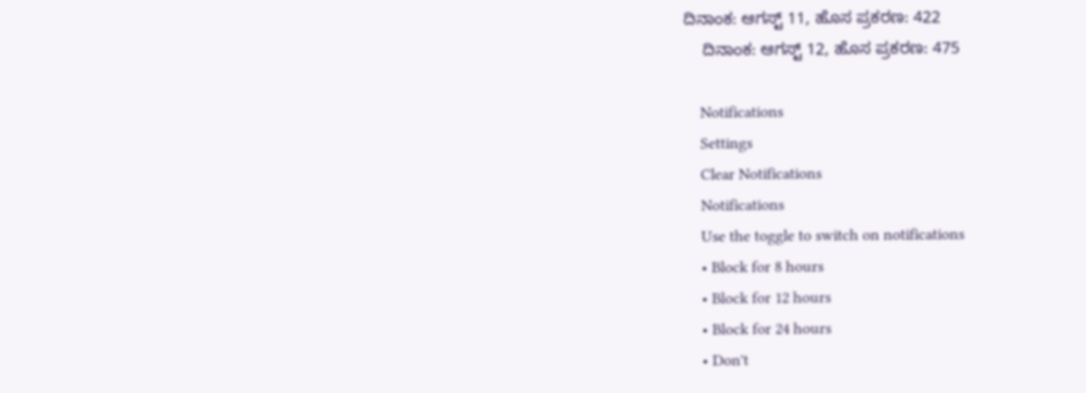ದಿನಾಂಕ: ಆಗಸ್ಟ್ 11, ಹೊಸ ಪ್ರಕರಣ: 422
    ದಿನಾಂಕ: ಆಗಸ್ಟ್ 12, ಹೊಸ ಪ್ರಕರಣ: 475

    Notifications
    Settings
    Clear Notifications
    Notifications
    Use the toggle to switch on notifications
    • Block for 8 hours
    • Block for 12 hours
    • Block for 24 hours
    • Don't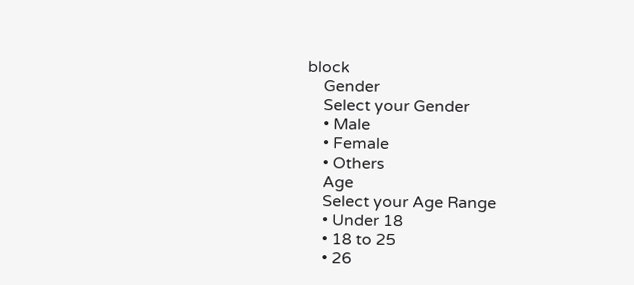block
    Gender
    Select your Gender
    • Male
    • Female
    • Others
    Age
    Select your Age Range
    • Under 18
    • 18 to 25
    • 26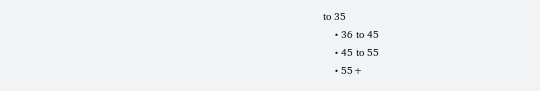to 35
    • 36 to 45
    • 45 to 55
    • 55+